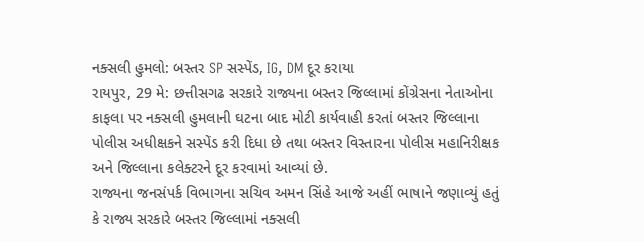નક્સલી હુમલો: બસ્તર SP સસ્પેંડ, IG, DM દૂર કરાયા
રાયપુર, 29 મે: છત્તીસગઢ સરકારે રાજ્યના બસ્તર જિલ્લામાં કોંગ્રેસના નેતાઓના કાફલા પર નક્સલી હુમલાની ઘટના બાદ મોટી કાર્યવાહી કરતાં બસ્તર જિલ્લાના પોલીસ અધીક્ષકને સસ્પેંડ કરી દિધા છે તથા બસ્તર વિસ્તારના પોલીસ મહાનિરીક્ષક અને જિલ્લાના કલેક્ટરને દૂર કરવામાં આવ્યાં છે.
રાજ્યના જનસંપર્ક વિભાગના સચિવ અમન સિંહે આજે અહીં ભાષાને જણાવ્યું હતું કે રાજ્ય સરકારે બસ્તર જિલ્લામાં નક્સલી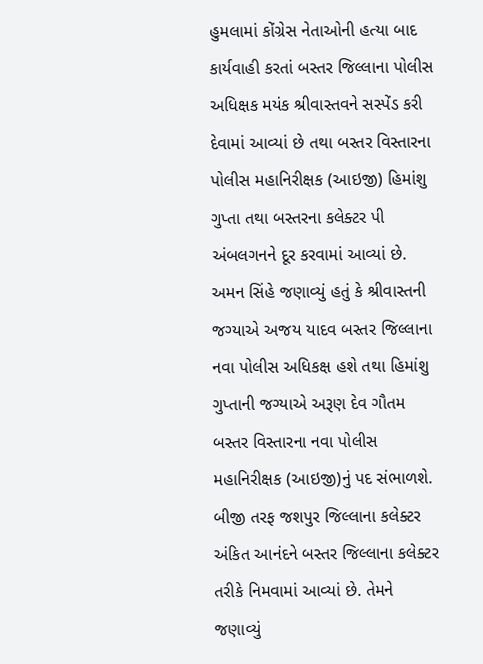હુમલામાં કોંગ્રેસ નેતાઓની હત્યા બાદ કાર્યવાહી કરતાં બસ્તર જિલ્લાના પોલીસ અધિક્ષક મયંક શ્રીવાસ્તવને સસ્પેંડ કરી દેવામાં આવ્યાં છે તથા બસ્તર વિસ્તારના પોલીસ મહાનિરીક્ષક (આઇજી) હિમાંશુ ગુપ્તા તથા બસ્તરના કલેક્ટર પી અંબલગનને દૂર કરવામાં આવ્યાં છે.
અમન સિંહે જણાવ્યું હતું કે શ્રીવાસ્તની જગ્યાએ અજય યાદવ બસ્તર જિલ્લાના નવા પોલીસ અધિકક્ષ હશે તથા હિમાંશુ ગુપ્તાની જગ્યાએ અરૂણ દેવ ગૌતમ બસ્તર વિસ્તારના નવા પોલીસ મહાનિરીક્ષક (આઇજી)નું પદ સંભાળશે. બીજી તરફ જશપુર જિલ્લાના કલેક્ટર અંકિત આનંદને બસ્તર જિલ્લાના કલેક્ટર તરીકે નિમવામાં આવ્યાં છે. તેમને જણાવ્યું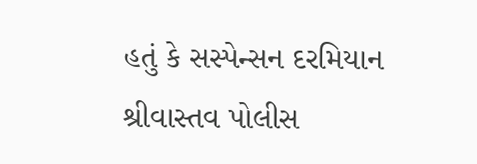હતું કે સસ્પેન્સન દરમિયાન શ્રીવાસ્તવ પોલીસ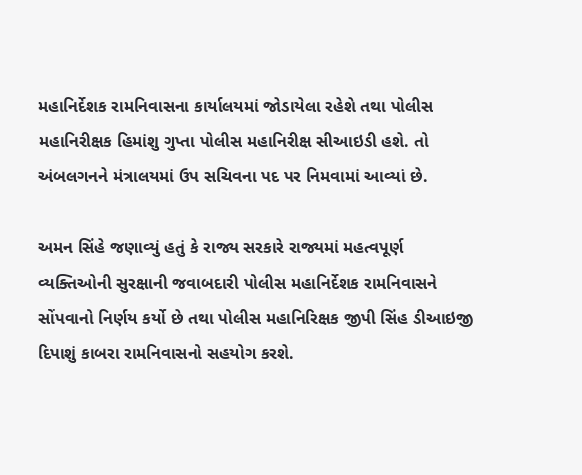મહાનિર્દેશક રામનિવાસના કાર્યાલયમાં જોડાયેલા રહેશે તથા પોલીસ મહાનિરીક્ષક હિમાંશુ ગુપ્તા પોલીસ મહાનિરીક્ષ સીઆઇડી હશે. તો અંબલગનને મંત્રાલયમાં ઉપ સચિવના પદ પર નિમવામાં આવ્યાં છે.

અમન સિંહે જણાવ્યું હતું કે રાજ્ય સરકારે રાજ્યમાં મહત્વપૂર્ણ વ્યક્તિઓની સુરક્ષાની જવાબદારી પોલીસ મહાનિર્દેશક રામનિવાસને સોંપવાનો નિર્ણય કર્યો છે તથા પોલીસ મહાનિરિક્ષક જીપી સિંહ ડીઆઇજી દિપાશું કાબરા રામનિવાસનો સહયોગ કરશે.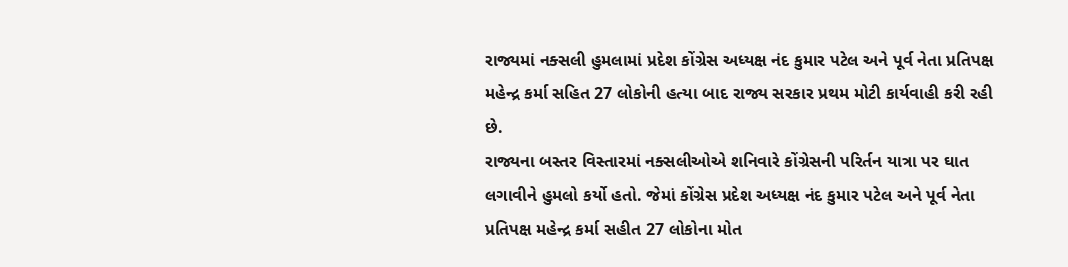રાજ્યમાં નક્સલી હુમલામાં પ્રદેશ કોંગ્રેસ અધ્યક્ષ નંદ કુમાર પટેલ અને પૂર્વ નેતા પ્રતિપક્ષ મહેન્દ્ર કર્મા સહિત 27 લોકોની હત્યા બાદ રાજ્ય સરકાર પ્રથમ મોટી કાર્યવાહી કરી રહી છે.
રાજ્યના બસ્તર વિસ્તારમાં નક્સલીઓએ શનિવારે કોંગ્રેસની પરિર્તન યાત્રા પર ઘાત લગાવીને હુમલો કર્યો હતો. જેમાં કોંગ્રેસ પ્રદેશ અધ્યક્ષ નંદ કુમાર પટેલ અને પૂર્વ નેતા પ્રતિપક્ષ મહેન્દ્ર કર્મા સહીત 27 લોકોના મોત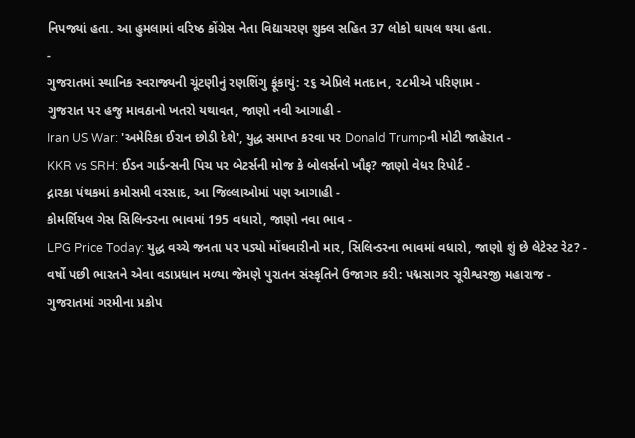નિપજ્યાં હતા. આ હુમલામાં વરિષ્ઠ કોંગ્રેસ નેતા વિદ્યાચરણ શુક્લ સહિત 37 લોકો ઘાયલ થયા હતા.
-
ગુજરાતમાં સ્થાનિક સ્વરાજ્યની ચૂંટણીનું રણશિંગુ ફૂંકાયું: ૨૬ એપ્રિલે મતદાન, ૨૮મીએ પરિણામ -
ગુજરાત પર હજુ માવઠાનો ખતરો યથાવત, જાણો નવી આગાહી -
Iran US War: 'અમેરિકા ઈરાન છોડી દેશે', યુદ્ધ સમાપ્ત કરવા પર Donald Trumpની મોટી જાહેરાત -
KKR vs SRH: ઈડન ગાર્ડન્સની પિચ પર બેટર્સની મોજ કે બોલર્સનો ખૌફ? જાણો વેધર રિપોર્ટ -
દ્નારકા પંથકમાં કમોસમી વરસાદ, આ જિલ્લાઓમાં પણ આગાહી -
કોમર્શિયલ ગેસ સિલિન્ડરના ભાવમાં 195 વધારો, જાણો નવા ભાવ -
LPG Price Today: યુદ્ધ વચ્ચે જનતા પર પડ્યો મોંઘવારીનો માર, સિલિન્ડરના ભાવમાં વધારો, જાણો શું છે લેટેસ્ટ રેટ? -
વર્ષો પછી ભારતને એવા વડાપ્રધાન મળ્યા જેમણે પુરાતન સંસ્કૃતિને ઉજાગર કરી: પદ્મસાગર સૂરીશ્વરજી મહારાજ -
ગુજરાતમાં ગરમીના પ્રકોપ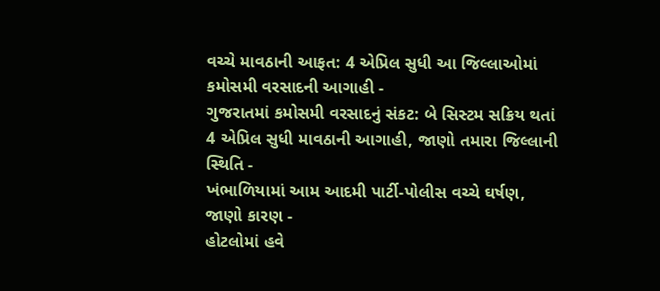વચ્ચે માવઠાની આફત: 4 એપ્રિલ સુધી આ જિલ્લાઓમાં કમોસમી વરસાદની આગાહી -
ગુજરાતમાં કમોસમી વરસાદનું સંકટ: બે સિસ્ટમ સક્રિય થતાં 4 એપ્રિલ સુધી માવઠાની આગાહી, જાણો તમારા જિલ્લાની સ્થિતિ -
ખંભાળિયામાં આમ આદમી પાર્ટી-પોલીસ વચ્ચે ઘર્ષણ, જાણો કારણ -
હોટલોમાં હવે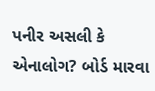પનીર અસલી કે એનાલોગ? બોર્ડ મારવા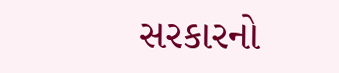સરકારનો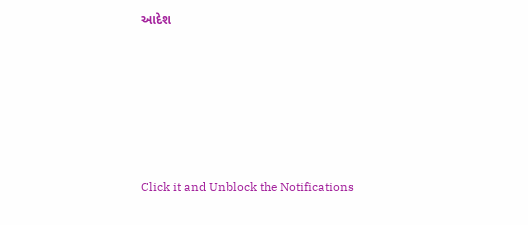આદેશ










Click it and Unblock the Notifications